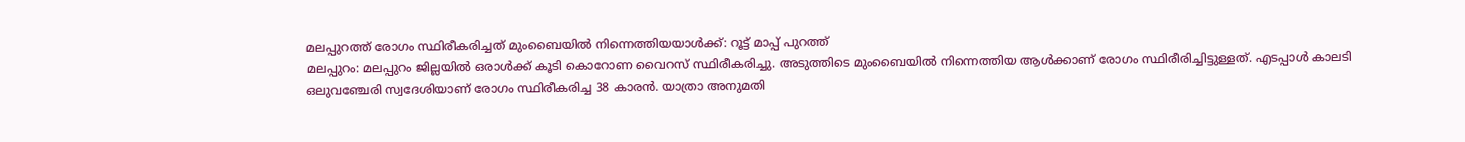മലപ്പുറത്ത് രോഗം സ്ഥിരീകരിച്ചത് മുംബൈയിൽ നിന്നെത്തിയയാൾക്ക്: റൂട്ട് മാപ്പ് പുറത്ത്
മലപ്പുറം: മലപ്പുറം ജില്ലയിൽ ഒരാൾക്ക് കൂടി കൊറോണ വൈറസ് സ്ഥിരീകരിച്ചു. അടുത്തിടെ മുംബൈയിൽ നിന്നെത്തിയ ആൾക്കാണ് രോഗം സ്ഥിരീരിച്ചിട്ടുള്ളത്. എടപ്പാൾ കാലടി ഒലുവഞ്ചേരി സ്വദേശിയാണ് രോഗം സ്ഥിരീകരിച്ച 38 കാരൻ. യാത്രാ അനുമതി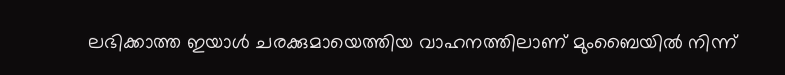ലഭിക്കാത്ത ഇയാൾ ചരക്കുമായെത്തിയ വാഹനത്തിലാണ് മുംബൈയിൽ നിന്ന്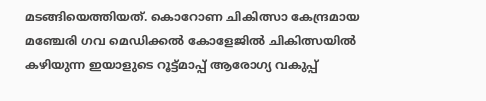മടങ്ങിയെത്തിയത്. കൊറോണ ചികിത്സാ കേന്ദ്രമായ മഞ്ചേരി ഗവ മെഡിക്കൽ കോളേജിൽ ചികിത്സയിൽ കഴിയുന്ന ഇയാളുടെ റൂട്ട്മാപ്പ് ആരോഗ്യ വകുപ്പ്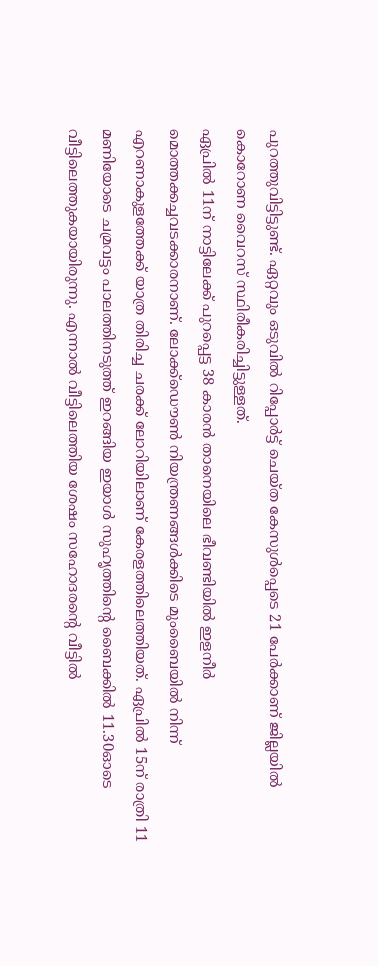പുറത്തുവിട്ടിട്ടുണ്ട്. ഏറ്റവും ഒടുവിൽ റിപ്പോർട്ട് ചെയ്ത കേസുൾപ്പെടെ 21 പേർക്കാണ് ജില്ലയിൽ കൊറോണ വൈറസ് സ്ഥിരീകരിച്ചിട്ടുള്ളത്.
ഏപ്രിൽ 11ന് നാട്ടിലേക്ക് പുറപ്പെട്ട 38 കാരൻ താനെയിലെ ഭീവണ്ടിയിൽ ഇളനീർ മൊത്തക്കച്ചവടക്കാരനാണ്. ലോക്ക്ഡൌൺ നിയന്ത്രണങ്ങൾക്കിടെ മുംബൈയിൽ നിന്ന് എറണാകുളത്തേക്ക് യാത്ര തിരിച്ച ചരക്ക് ലോറിയിലാണ് കേരളത്തിലെത്തിയത്. ഏപ്രിൽ 15ന് രാത്രി 11 മണിയോടെ ചമ്രവട്ടം പാലത്തിനടുത്ത് ഇറങ്ങിയ ഇയാൾ സുഹൃത്തിന്റെ ബൈക്കിൽ 11.30ഓടെ വീട്ടിലെത്തുകയായിരുന്നു. എന്നാൽ വീട്ടിലെത്തിയ ശേഷം സഹോദരന്റെ വീട്ടിൽ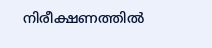നിരീക്ഷണത്തിൽ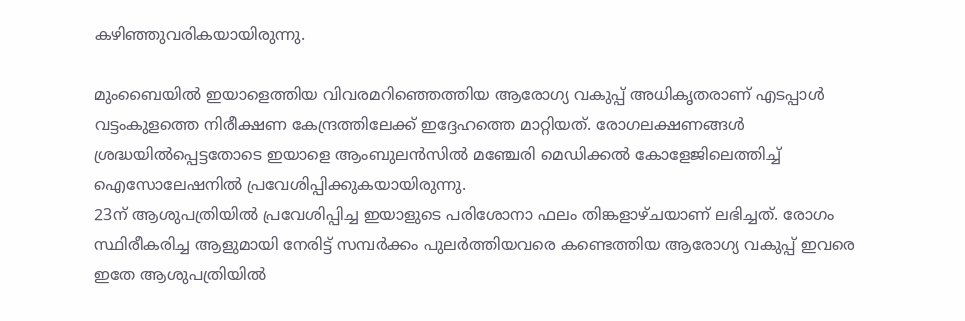കഴിഞ്ഞുവരികയായിരുന്നു.

മുംബൈയിൽ ഇയാളെത്തിയ വിവരമറിഞ്ഞെത്തിയ ആരോഗ്യ വകുപ്പ് അധികൃതരാണ് എടപ്പാൾ വട്ടംകുളത്തെ നിരീക്ഷണ കേന്ദ്രത്തിലേക്ക് ഇദ്ദേഹത്തെ മാറ്റിയത്. രോഗലക്ഷണങ്ങൾ ശ്രദ്ധയിൽപ്പെട്ടതോടെ ഇയാളെ ആംബുലൻസിൽ മഞ്ചേരി മെഡിക്കൽ കോളേജിലെത്തിച്ച് ഐസോലേഷനിൽ പ്രവേശിപ്പിക്കുകയായിരുന്നു.
23ന് ആശുപത്രിയിൽ പ്രവേശിപ്പിച്ച ഇയാളുടെ പരിശോനാ ഫലം തിങ്കളാഴ്ചയാണ് ലഭിച്ചത്. രോഗം സ്ഥിരീകരിച്ച ആളുമായി നേരിട്ട് സമ്പർക്കം പുലർത്തിയവരെ കണ്ടെത്തിയ ആരോഗ്യ വകുപ്പ് ഇവരെ ഇതേ ആശുപത്രിയിൽ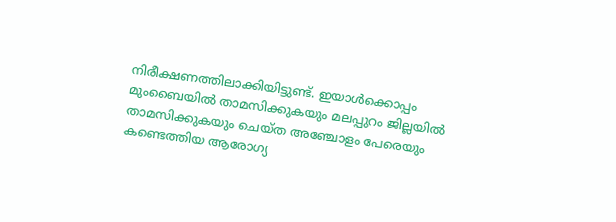നിരീക്ഷണത്തിലാക്കിയിട്ടുണ്ട്. ഇയാൾക്കൊപ്പം മുംബൈയിൽ താമസിക്കുകയും മലപ്പുറം ജില്ലയിൽ താമസിക്കുകയും ചെയ്ത അഞ്ചോളം പേരെയും കണ്ടെത്തിയ ആരോഗ്യ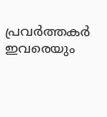പ്രവർത്തകർ ഇവരെയും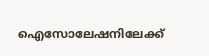ഐസോലേഷനിലേക്ക്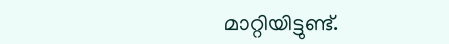മാറ്റിയിട്ടുണ്ട്.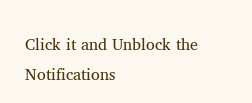Click it and Unblock the Notifications